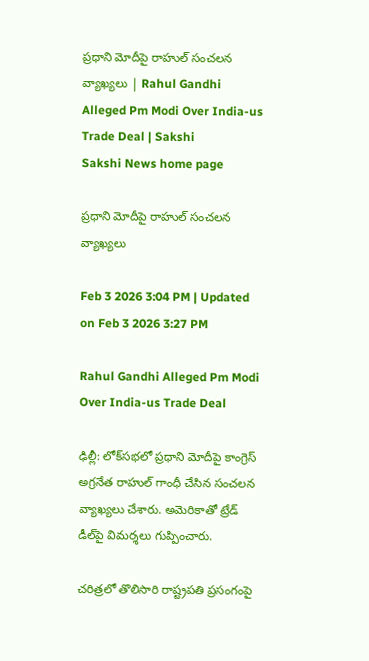ప్రధాని మోదీపై రాహుల్‌ సంచలన వ్యాఖ్యలు | Rahul Gandhi Alleged Pm Modi Over India-us Trade Deal | Sakshi
Sakshi News home page

ప్రధాని మోదీపై రాహుల్‌ సంచలన వ్యాఖ్యలు

Feb 3 2026 3:04 PM | Updated on Feb 3 2026 3:27 PM

Rahul Gandhi Alleged Pm Modi Over India-us Trade Deal

ఢిల్లీ: లోక్‌సభలో ప్రధాని మోదీపై కాంగ్రెస్‌ అగ్రనేత రాహుల్‌ గాంధీ చేసిన సంచలన వ్యాఖ్యలు చేశారు. అమెరికాతో ట్రేడ్ డీల్‌పై విమర్శలు గుప్పించారు.

చరిత్రలో తొలిసారి రాష్ట్రపతి ప్రసంగంపై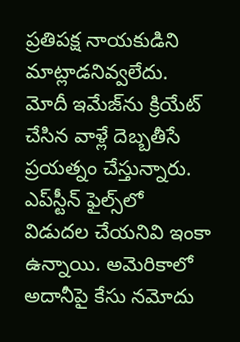ప్రతిపక్ష నాయకుడిని మాట్లాడనివ్వలేదు. మోదీ ఇమేజ్‌ను క్రియేట్‌ చేసిన వాళ్లే దెబ్బతీసే ప్రయత్నం చేస్తున్నారు. ఎప్‌స్టీన్‌ ఫైల్స్‌లో విడుదల చేయనివి ఇంకా ఉన్నాయి. అమెరికాలో అదానీపై కేసు నమోదు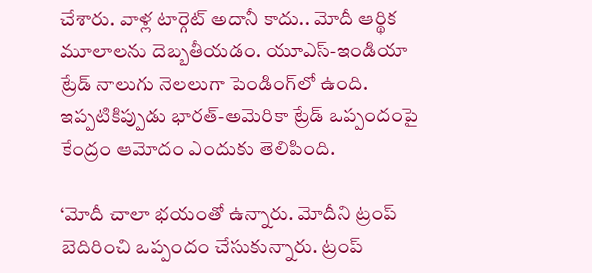చేశారు. వాళ్ల టార్గెట్‌ అదానీ కాదు.. మోదీ ఆర్థిక మూలాలను దెబ్బతీయడం. యూఎస్‌-ఇండియా ట్రేడ్‌ నాలుగు నెలలుగా పెండింగ్‌లో ఉంది. ఇప్పటికిప్పుడు భారత్‌-అమెరికా ట్రేడ్‌ ఒప్పందంపై కేంద్రం ఆమోదం ఎందుకు తెలిపింది.

‘మోదీ చాలా భయంతో ఉన్నారు. మోదీని ట్రంప్‌ బెదిరించి ఒప్పందం చేసుకున్నారు. ట్రంప్‌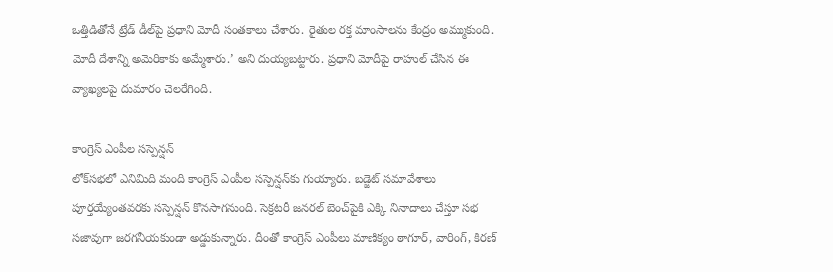ఒత్తిడితోనే ట్రేడ్‌ డీల్‌పై ప్రధాని మోదీ సంతకాలు చేశారు. రైతుల రక్త మాంసాలను కేంద్రం అమ్ముకుంది. మోదీ దేశాన్ని అమెరికాకు అమ్మేశారు.’ అని దుయ్యబట్టారు. ప్రధాని మోదీపై రాహుల్‌ చేసిన ఈ వ్యాఖ్యలపై దుమారం చెలరేగింది.

కాంగ్రెస్ ఎంపీల సస్పెన్షన్‌
లోక్‌సభలో ఎనిమిది మంది కాంగ్రెస్ ఎంపీల సస్పెన్షన్‌కు గుయ్యారు. బడ్జెట్ సమావేశాలు పూర్తయ్యేంతవరకు సస్పెన్షన్ కొనసాగనుంది. సెక్రటరీ జనరల్ బెంచ్‌పైకి ఎక్కి నినాదాలు చేస్తూ సభ సజావుగా జరగనీయకుండా అడ్డుకున్నారు. దీంతో కాంగ్రెస్ ఎంపీలు మాణిక్యం ఠాగూర్, వారింగ్, కిరణ్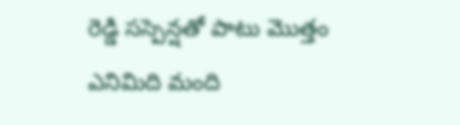రెడ్డి సస్పెన్షతో పాటు మొత్తం ఎనిమిది మంది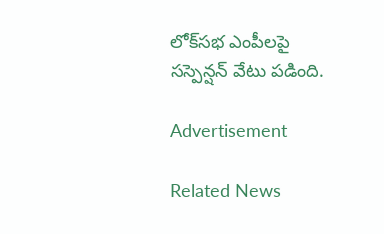లోక్‌సభ ఎంపీలపై సస్పెన్షన్‌ వేటు పడింది.

Advertisement

Related News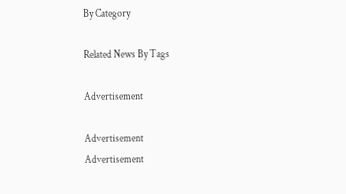By Category

Related News By Tags

Advertisement

Advertisement
Advertisement